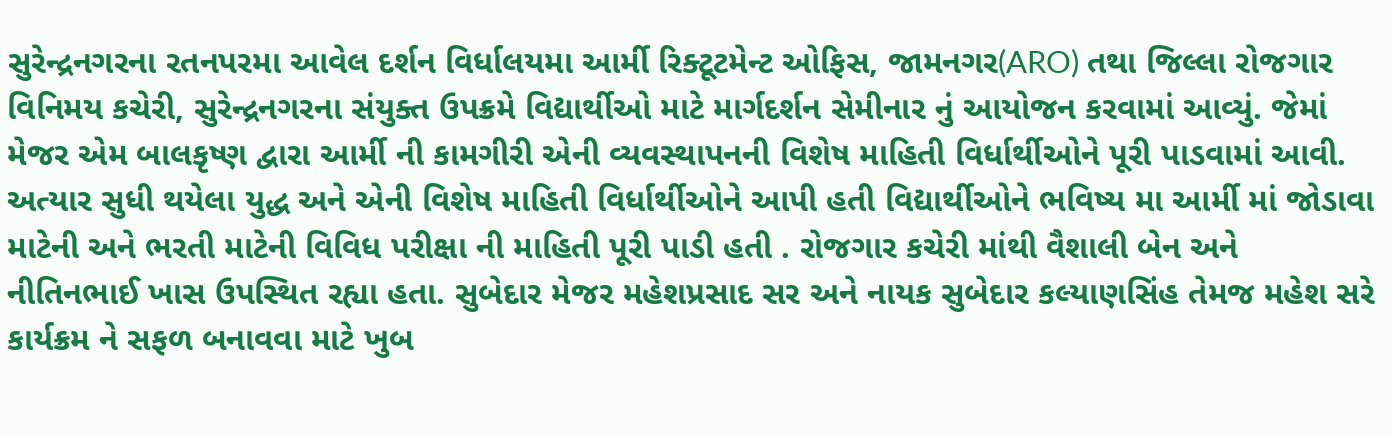સુરેન્દ્રનગરના રતનપરમા આવેલ દર્શન વિર્ધાલયમા આર્મી રિક્ટૂટમેન્ટ ઓફિસ, જામનગર(ARO) તથા જિલ્લા રોજગાર વિનિમય કચેરી, સુરેન્દ્રનગરના સંયુક્ત ઉપક્રમે વિદ્યાર્થીઓ માટે માર્ગદર્શન સેમીનાર નું આયોજન કરવામાં આવ્યું. જેમાં મેજર એમ બાલકૃષ્ણ દ્વારા આર્મી ની કામગીરી એની વ્યવસ્થાપનની વિશેષ માહિતી વિર્ધાર્થીઓને પૂરી પાડવામાં આવી. અત્યાર સુધી થયેલા યુદ્ધ અને એની વિશેષ માહિતી વિર્ધાર્થીઓને આપી હતી વિદ્યાર્થીઓને ભવિષ્ય મા આર્મી માં જોડાવા માટેની અને ભરતી માટેની વિવિધ પરીક્ષા ની માહિતી પૂરી પાડી હતી . રોજગાર કચેરી માંથી વૈશાલી બેન અને નીતિનભાઈ ખાસ ઉપસ્થિત રહ્યા હતા. સુબેદાર મેજર મહેશપ્રસાદ સર અને નાયક સુબેદાર કલ્યાણસિંહ તેમજ મહેશ સરે કાર્યક્રમ ને સફળ બનાવવા માટે ખુબ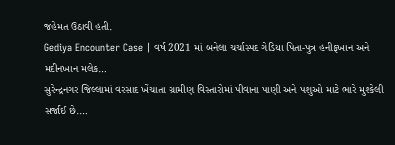જહેમત ઉઠાવી હતી.
Gediya Encounter Case | વર્ષ 2021 માં બનેલા ચર્ચાસ્પદ ગેડિયા પિતા-પુત્ર હનીફખાન અને મદીનખાન મલેક…
સુરેન્દ્રનગર જિલ્લામાં વરસાદ ખેંચાતા ગ્રામીણ વિસ્તારોમાં પીવાના પાણી અને પશુઓ માટે ભારે મુશ્કેલી સર્જાઈ છે.…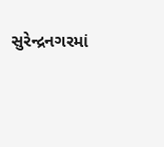સુરેન્દ્રનગરમાં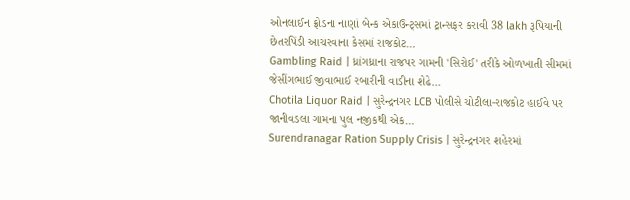ઓનલાઈન ફ્રોડના નાણાં બેન્ક એકાઉન્ટ્સમાં ટ્રાન્સફર કરાવી 38 lakh રૂપિયાની છેતરપિંડી આચરવાના કેસમાં રાજકોટ…
Gambling Raid | ધ્રાંગધ્રાના રાજપર ગામની 'સિરોઈ' તરીકે ઓળખાતી સીમમાં જેસીંગભાઈ જીવાભાઈ રબારીની વાડીના શેઢે…
Chotila Liquor Raid | સુરેન્દ્રનગર LCB પોલીસે ચોટીલા-રાજકોટ હાઈવે પર જાનીવડલા ગામના પુલ નજીકથી એક…
Surendranagar Ration Supply Crisis | સુરેન્દ્રનગર શહેરમાં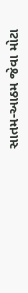સાતમ-આઠમ જેવા મોટા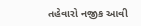તહેવારો નજીક આવી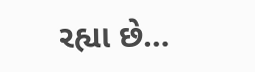રહ્યા છે…